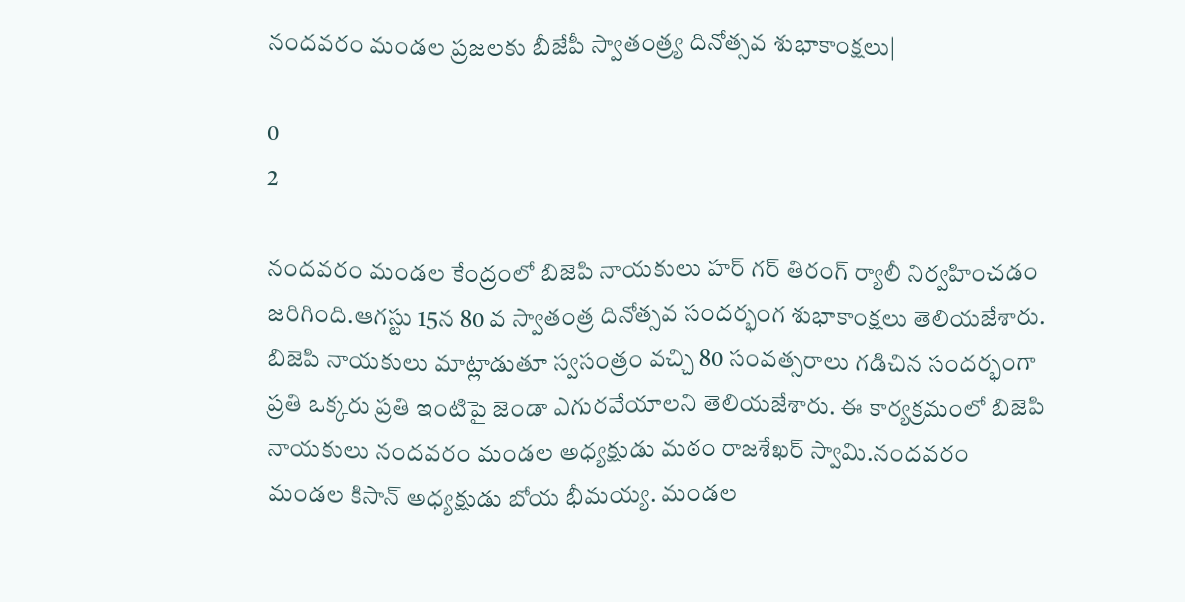నందవరం మండల ప్రజలకు బీజేపీ స్వాతంత్ర్య దినోత్సవ శుభాకాంక్షలు|

0
2

నందవరం మండల కేంద్రంలో బిజెపి నాయకులు హర్ గర్ తిరంగ్ ర్యాలీ నిర్వహించడం జరిగింది.ఆగస్టు 15న 80 వ స్వాతంత్ర దినోత్సవ సందర్భంగ శుభాకాంక్షలు తెలియజేశారు. బిజెపి నాయకులు మాట్లాడుతూ స్వసంత్రం వచ్చి 80 సంవత్సరాలు గడిచిన సందర్భంగా ప్రతి ఒక్కరు ప్రతి ఇంటిపై జెండా ఎగురవేయాలని తెలియజేశారు. ఈ కార్యక్రమంలో బిజెపి నాయకులు నందవరం మండల అధ్యక్షుడు మఠం రాజశేఖర్ స్వామి.నందవరం మండల కిసాన్ అధ్యక్షుడు బోయ భీమయ్య. మండల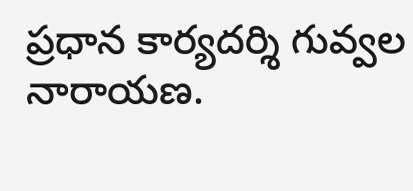ప్రధాన కార్యదర్శి గువ్వల నారాయణ.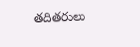తదితరులు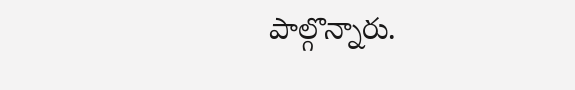పాల్గొన్నారు.